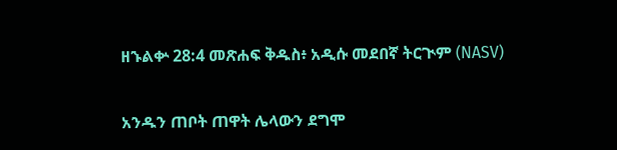ዘኁልቍ 28:4 መጽሐፍ ቅዱስ፥ አዲሱ መደበኛ ትርጒም (NASV)

አንዱን ጠቦት ጠዋት ሌላውን ደግሞ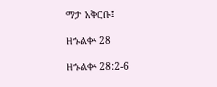ማታ አቅርቡ፤

ዘኁልቍ 28

ዘኁልቍ 28:2-6